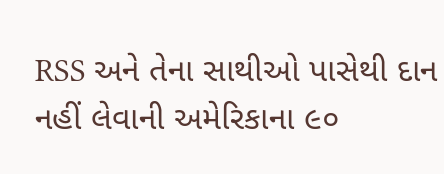RSS અને તેના સાથીઓ પાસેથી દાન નહીં લેવાની અમેરિકાના ૯૦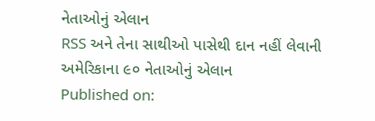નેતાઓનું એલાન
RSS અને તેના સાથીઓ પાસેથી દાન નહીં લેવાની અમેરિકાના ૯૦ નેતાઓનું એલાન
Published on: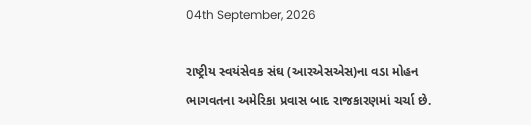04th September, 2026

રાષ્ટ્રીય સ્વયંસેવક સંઘ (આરએસએસ)ના વડા મોહન ભાગવતના અમેરિકા પ્રવાસ બાદ રાજકારણમાં ચર્ચા છે.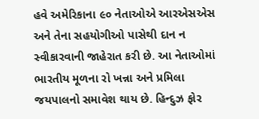હવે અમેરિકાના ૯૦ નેતાઓએ આરએસએસ અને તેના સહયોગીઓ પાસેથી દાન ન સ્વીકારવાની જાહેરાત કરી છે. આ નેતાઓમાં ભારતીય મૂળના રો ખન્ના અને પ્રમિલા જયપાલનો સમાવેશ થાય છે. હિન્દુઝ ફોર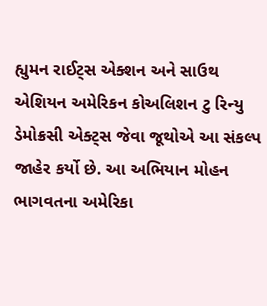હ્યુમન રાઈટ્સ એક્શન અને સાઉથ એશિયન અમેરિકન કોઅલિશન ટુ રિન્યુ ડેમોક્રસી એક્ટ્સ જેવા જૂથોએ આ સંકલ્પ જાહેર કર્યો છે. આ અભિયાન મોહન ભાગવતના અમેરિકા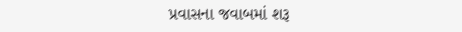પ્રવાસના જવાબમાં શરૂ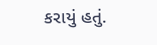કરાયું હતું.